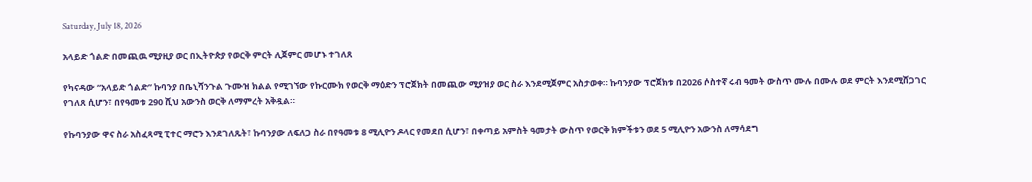Saturday, July 18, 2026

አላይድ ጎልድ በመጪዉ ሚያዚያ ወር በኢትዮጵያ የወርቅ ምርት ሊጀምር መሆኑ ተገለጸ

የካናዳው “አላይድ ጎልድ” ኩባንያ በቤኒሻንጉል ጉሙዝ ክልል የሚገኘው የኩርሙክ የወርቅ ማዕድን ፕሮጀክት በመጪው ሚያዝያ ወር ስራ እንደሚጀምር አስታወቀ። ኩባንያው ፕሮጀክቱ በ2026 ሶስተኛ ሩብ ዓመት ውስጥ ሙሉ በሙሉ ወደ ምርት እንደሚሸጋገር የገለጸ ሲሆን፣ በየዓመቱ 290 ሺህ አውንስ ወርቅ ለማምረት አቅዷል።

የኩባንያው ዋና ስራ አስፈጻሚ ፒተር ማሮን እንደገለጹት፣ ኩባንያው ለፍለጋ ስራ በየዓመቱ 8 ሚሊዮን ዶላር የመደበ ሲሆን፣ በቀጣይ አምስት ዓመታት ውስጥ የወርቅ ክምችቱን ወደ 5 ሚሊዮን አውንስ ለማሳደግ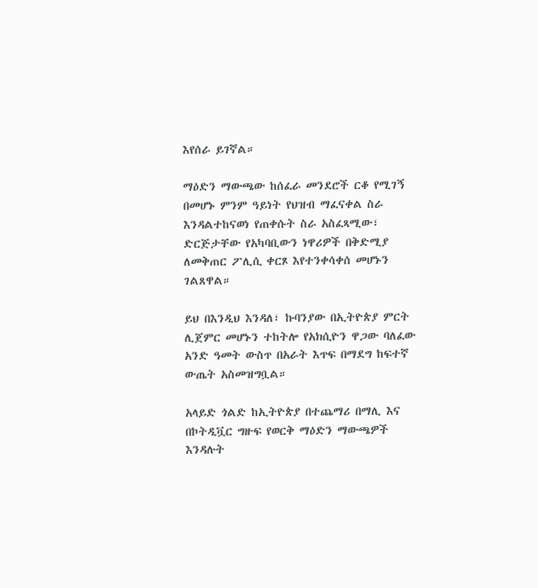እየሰራ ይገኛል።

ማዕድን ማውጫው ከሰፈራ መንደሮች ርቆ የሚገኝ በመሆኑ ምንም ዓይነት የህዝብ ማፈናቀል ስራ እንዳልተከናወነ የጠቀሱት ስራ አስፈጻሚው፣ ድርጅታቸው የአካባቢውን ነዋሪዎች በቅድሚያ ለመቅጠር ፖሊሲ ቀርጾ እየተንቀሳቀሰ መሆኑን ገልጸዋል።

ይህ በእንዲህ እንዳለ፣ ኩባንያው በኢትዮጵያ ምርት ሊጀምር መሆኑን ተከትሎ የአክሲዮን ዋጋው ባለፈው አንድ ዓመት ውስጥ በአራት እጥፍ በማደግ ከፍተኛ ውጤት አስመዝግቧል።

አላይድ ጎልድ ከኢትዮጵያ በተጨማሪ በማሊ እና በኮትዲቯር ግዙፍ የወርቅ ማዕድን ማውጫዎች እንዳሉት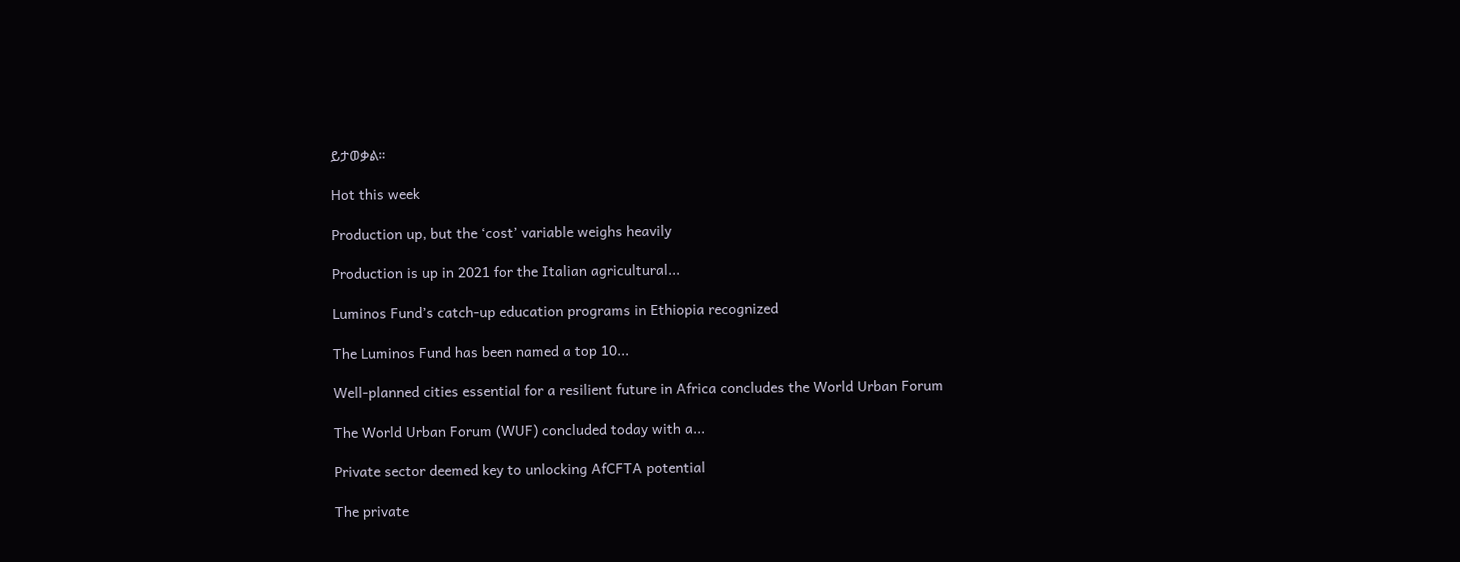ይታወቃል።

Hot this week

Production up, but the ‘cost’ variable weighs heavily

Production is up in 2021 for the Italian agricultural...

Luminos Fund’s catch-up education programs in Ethiopia recognized

The Luminos Fund has been named a top 10...

Well-planned cities essential for a resilient future in Africa concludes the World Urban Forum

The World Urban Forum (WUF) concluded today with a...

Private sector deemed key to unlocking AfCFTA potential

The private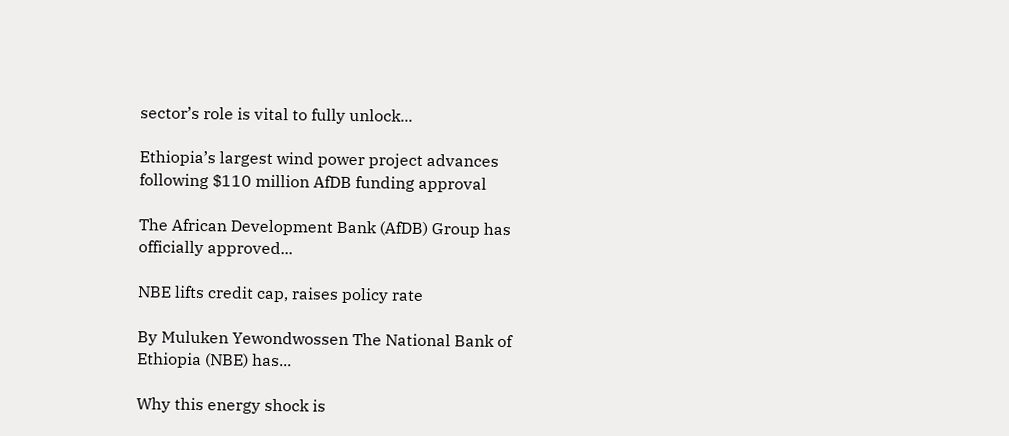sector’s role is vital to fully unlock...

Ethiopia’s largest wind power project advances following $110 million AfDB funding approval

The African Development Bank (AfDB) Group has officially approved...

NBE lifts credit cap, raises policy rate

By Muluken Yewondwossen The National Bank of Ethiopia (NBE) has...

Why this energy shock is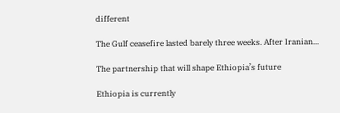different

The Gulf ceasefire lasted barely three weeks. After Iranian...

The partnership that will shape Ethiopia’s future

Ethiopia is currently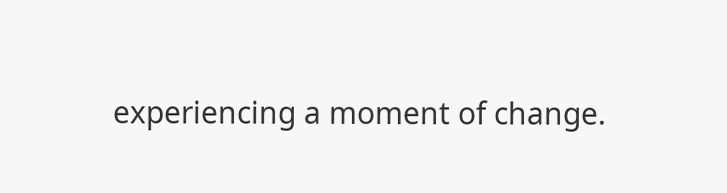experiencing a moment of change.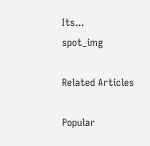Its...
spot_img

Related Articles

Popular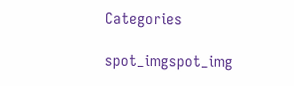Categories

spot_imgspot_img